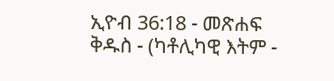ኢዮብ 36:18 - መጽሐፍ ቅዱስ - (ካቶሊካዊ እትም -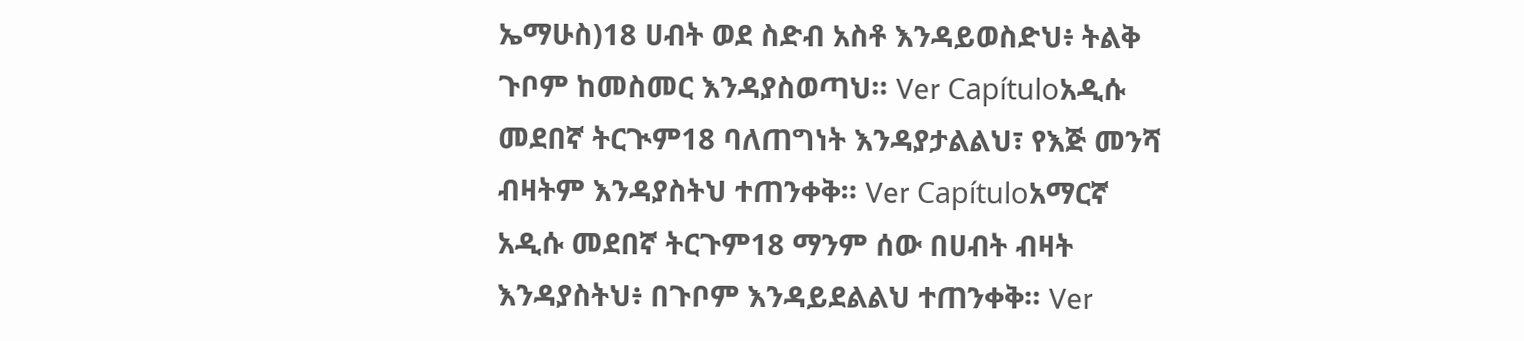ኤማሁስ)18 ሀብት ወደ ስድብ አስቶ እንዳይወስድህ፥ ትልቅ ጉቦም ከመስመር እንዳያስወጣህ። Ver Capítuloአዲሱ መደበኛ ትርጒም18 ባለጠግነት እንዳያታልልህ፣ የእጅ መንሻ ብዛትም እንዳያስትህ ተጠንቀቅ። Ver Capítuloአማርኛ አዲሱ መደበኛ ትርጉም18 ማንም ሰው በሀብት ብዛት እንዳያስትህ፥ በጉቦም እንዳይደልልህ ተጠንቀቅ። Ver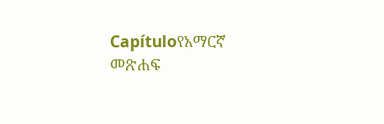Capítuloየአማርኛ መጽሐፍ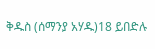ቅዱስ (ሰማንያ አሃዱ)18 ይበድሉ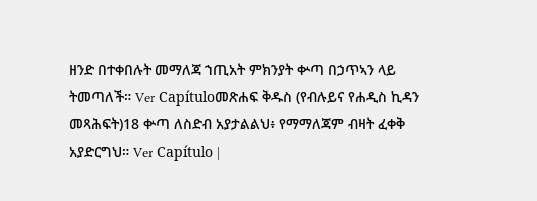ዘንድ በተቀበሉት መማለጃ ኀጢአት ምክንያት ቍጣ በኃጥኣን ላይ ትመጣለች። Ver Capítuloመጽሐፍ ቅዱስ (የብሉይና የሐዲስ ኪዳን መጻሕፍት)18 ቍጣ ለስድብ አያታልልህ፥ የማማለጃም ብዛት ፈቀቅ አያድርግህ። Ver Capítulo |